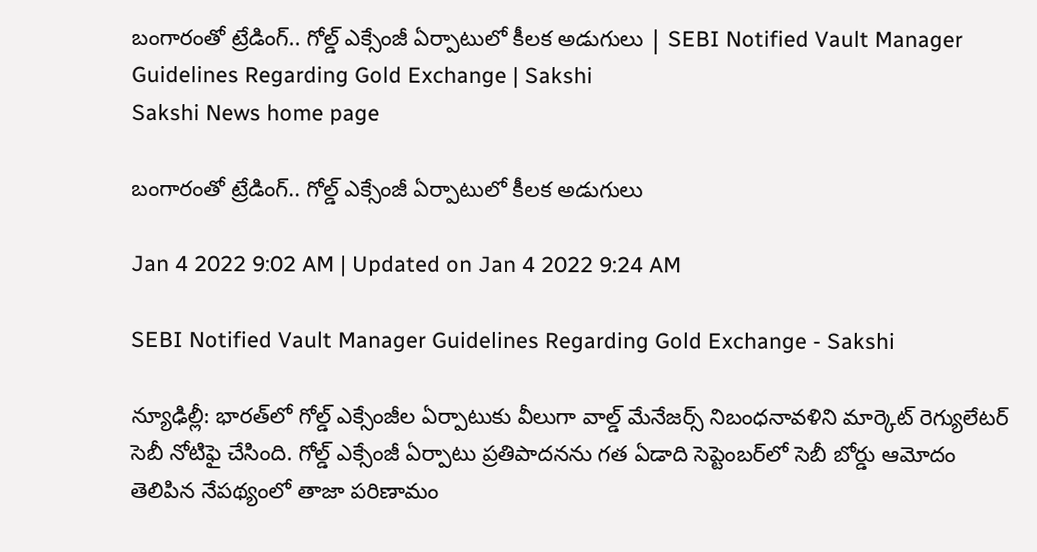బంగారంతో ట్రేడింగ్‌.. గోల్డ్‌ ఎక్సేంజీ ఏర్పాటులో కీలక అడుగులు | SEBI Notified Vault Manager Guidelines Regarding Gold Exchange | Sakshi
Sakshi News home page

బంగారంతో ట్రేడింగ్‌.. గోల్డ్‌ ఎక్సేంజీ ఏర్పాటులో కీలక అడుగులు

Jan 4 2022 9:02 AM | Updated on Jan 4 2022 9:24 AM

SEBI Notified Vault Manager Guidelines Regarding Gold Exchange - Sakshi

న్యూఢిల్లీ: భారత్‌లో గోల్డ్‌ ఎక్సేంజీల ఏర్పాటుకు వీలుగా వాల్డ్‌ మేనేజర్స్‌ నిబంధనావళిని మార్కెట్‌ రెగ్యులేటర్‌ సెబీ నోటిఫై చేసింది. గోల్డ్‌ ఎక్సేంజీ ఏర్పాటు ప్రతిపాదనను గత ఏడాది సెప్టెంబర్‌లో సెబీ బోర్డు ఆమోదం తెలిపిన నేపథ్యంలో తాజా పరిణామం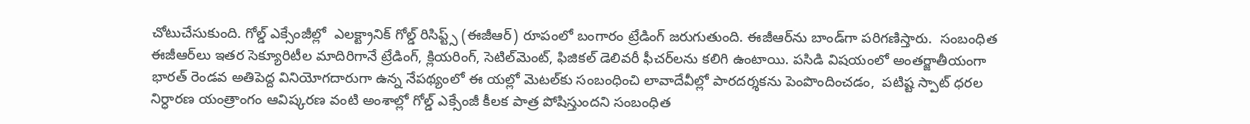చోటుచేసుకుంది. గోల్డ్‌ ఎక్సేంజీల్లో  ఎలక్ట్రానిక్‌ గోల్డ్‌ రిసిప్ట్స్‌ (ఈజీఆర్‌) రూపంలో బంగారం ట్రేడింగ్‌ జరుగుతుంది. ఈజీఆర్‌ను బాండ్‌గా పరిగణిస్తారు.  సంబంధిత ఈజీఆర్‌లు ఇతర సెక్యూరిటీల మాదిరిగానే ట్రేడింగ్, క్లియరింగ్, సెటిల్‌మెంట్, ఫిజికల్‌ డెలివరీ ఫీచర్‌లను కలిగి ఉంటాయి. పసిడి విషయంలో అంతర్జాతీయంగా భారత్‌ రెండవ అతిపెద్ద వినియోగదారుగా ఉన్న నేపథ్యంలో ఈ యల్లో మెటల్‌కు సంబంధించి లావాదేవీల్లో పారదర్శకను పెంపొందించడం,  పటిష్ట స్పాట్‌ ధరల నిర్ధారణ యంత్రాంగం ఆవిష్కరణ వంటి అంశాల్లో గోల్డ్‌ ఎక్సేంజీ కీలక పాత్ర పోషిస్తుందని సంబంధిత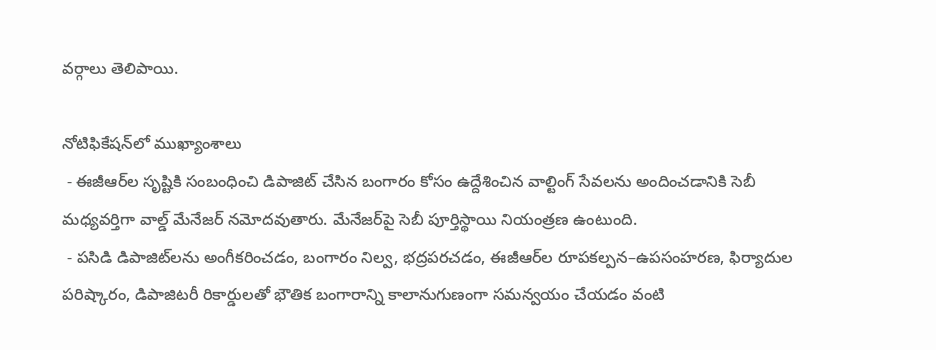వర్గాలు తెలిపాయి.

నోటిఫికేషన్‌లో ముఖ్యాంశాలు
 - ఈజీఆర్‌ల సృష్టికి సంబంధించి డిపాజిట్‌ చేసిన బంగారం కోసం ఉద్దేశించిన వాల్టింగ్‌ సేవలను అందించడానికి సెబీ మధ్యవర్తిగా వాల్డ్‌ మేనేజర్‌ నమోదవుతారు. మేనేజర్‌పై సెబీ పూర్తిస్థాయి నియంత్రణ ఉంటుంది.
 - పసిడి డిపాజిట్‌లను అంగీకరించడం, బంగారం నిల్వ, భద్రపరచడం, ఈజీఆర్‌ల రూపకల్పన–ఉపసంహరణ, ఫిర్యాదుల పరిష్కారం, డిపాజిటరీ రికార్డులతో భౌతిక బంగారాన్ని కాలానుగుణంగా సమన్వయం చేయడం వంటి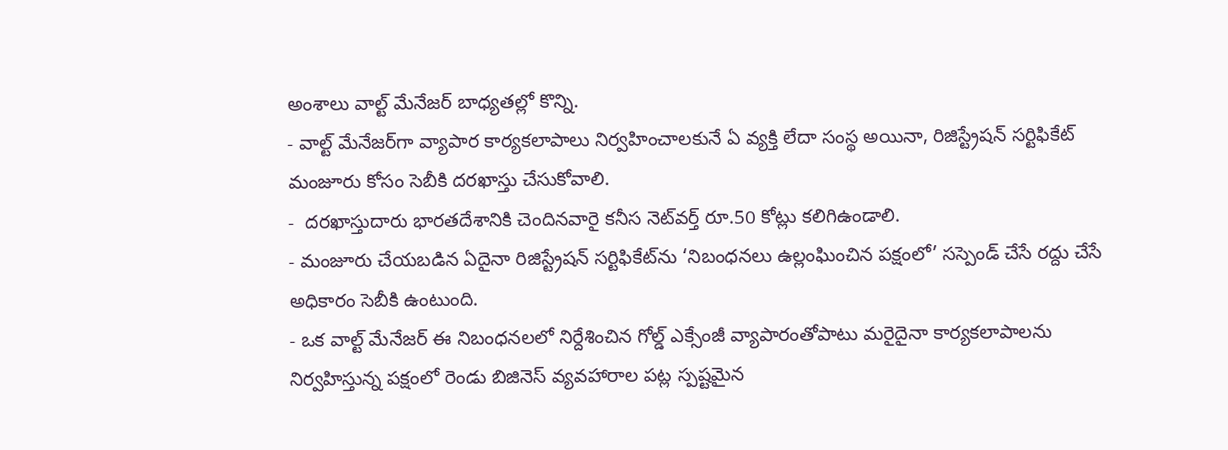అంశాలు వాల్ట్‌ మేనేజర్‌ బాధ్యతల్లో కొన్ని.
- వాల్ట్‌ మేనేజర్‌గా వ్యాపార కార్యకలాపాలు నిర్వహించాలకునే ఏ వ్యక్తి లేదా సంస్థ అయినా, రిజిస్ట్రేషన్‌ సర్టిఫికేట్‌ మంజూరు కోసం సెబీకి దరఖాస్తు చేసుకోవాలి.
-  దరఖాస్తుదారు భారతదేశానికి చెందినవారై కనీస నెట్‌వర్త్‌ రూ.50 కోట్లు కలిగిఉండాలి.
- మంజూరు చేయబడిన ఏదైనా రిజిస్ట్రేషన్‌ సర్టిఫికేట్‌ను ‘నిబంధనలు ఉల్లంఘించిన పక్షంలో’ సస్పెండ్‌ చేసే రద్దు చేసే అధికారం సెబీకి ఉంటుంది.
- ఒక వాల్ట్‌ మేనేజర్‌ ఈ నిబంధనలలో నిర్దేశించిన గోల్డ్‌ ఎక్సేంజీ వ్యాపారంతోపాటు మరైదైనా కార్యకలాపాలను నిర్వహిస్తున్న పక్షంలో రెండు బిజినెస్‌ వ్యవహారాల పట్ల స్పష్టమైన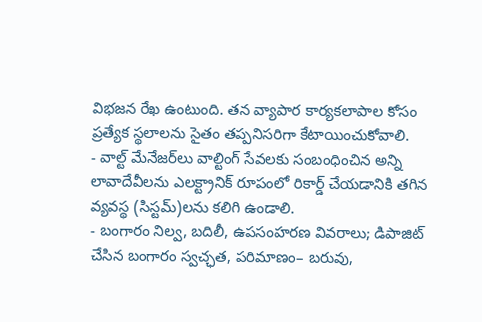విభజన రేఖ ఉంటుంది. తన వ్యాపార కార్యకలాపాల కోసం ప్రత్యేక స్థలాలను సైతం తప్పనిసరిగా కేటాయించుకోవాలి.
- వాల్ట్‌ మేనేజర్‌లు వాల్టింగ్‌ సేవలకు సంబంధించిన అన్ని లావాదేవీలను ఎలక్ట్రానిక్‌ రూపంలో రికార్డ్‌ చేయడానికి తగిన వ్యవస్థ (సిస్టమ్‌)లను కలిగి ఉండాలి.
- బంగారం నిల్వ, బదిలీ, ఉపసంహరణ వివరాలు; డిపాజిట్‌ చేసిన బంగారం స్వచ్ఛత, పరిమాణం– బరువు,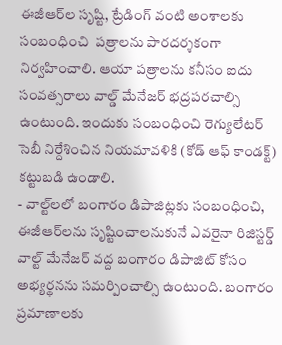ఈజీఆర్‌ల సృష్టి, ట్రేడింగ్‌ వంటి అంశాలకు సంబంధించి  పత్రాలను పారదర్శకంగా నిర్వహించాలి. ఆయా పత్రాలను కనీసం ఐదు సంవత్సరాలు వాల్డ్‌ మేనేజర్‌ భద్రపరచాల్సి ఉంటుంది. ఇందుకు సంబంధించి రెగ్యులేటర్‌ సెబీ నిర్దేశించిన నియమావళికి (కోడ్‌ ఆఫ్‌ కాండక్ట్‌) కట్టుబడి ఉండాలి.
- వాల్ట్‌లలో బంగారం డిపాజిట్లకు సంబంధించి, ఈజీఆర్‌లను సృష్టించాలనుకునే ఎవరైనా రిజిస్టర్డ్‌ వాల్ట్‌ మేనేజర్‌ వద్ద బంగారం డిపాజిట్‌ కోసం అభ్యర్థనను సమర్పించాల్సి ఉంటుంది. బంగారం ప్రమాణాలకు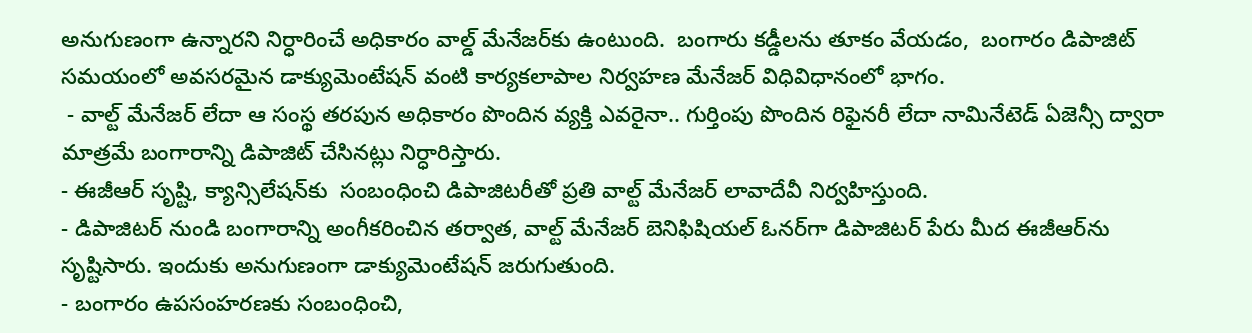అనుగుణంగా ఉన్నారని నిర్ధారించే అధికారం వాల్డ్‌ మేనేజర్‌కు ఉంటుంది.  బంగారు కడ్డీలను తూకం వేయడం,  బంగారం డిపాజిట్‌ సమయంలో అవసరమైన డాక్యుమెంటేషన్‌ వంటి కార్యకలాపాల నిర్వహణ మేనేజర్‌ విధివిధానంలో భాగం.
 - వాల్ట్‌ మేనేజర్‌ లేదా ఆ సంస్థ తరపున అధికారం పొందిన వ్యక్తి ఎవరైనా.. గుర్తింపు పొందిన రిఫైనరీ లేదా నామినేటెడ్‌ ఏజెన్సీ ద్వారా మాత్రమే బంగారాన్ని డిపాజిట్‌ చేసినట్లు నిర్ధారిస్తారు.
- ఈజీఆర్‌ సృష్టి, క్యాన్సిలేషన్‌కు  సంబంధించి డిపాజిటరీతో ప్రతి వాల్ట్‌ మేనేజర్‌ లావాదేవీ నిర్వహిస్తుంది.
- డిపాజిటర్‌ నుండి బంగారాన్ని అంగీకరించిన తర్వాత, వాల్ట్‌ మేనేజర్‌ బెనిఫిషియల్‌ ఓనర్‌గా డిపాజిటర్‌ పేరు మీద ఈజీఆర్‌ను సృష్టిసారు. ఇందుకు అనుగుణంగా డాక్యుమెంటేషన్‌ జరుగుతుంది.
- బంగారం ఉపసంహరణకు సంబంధించి,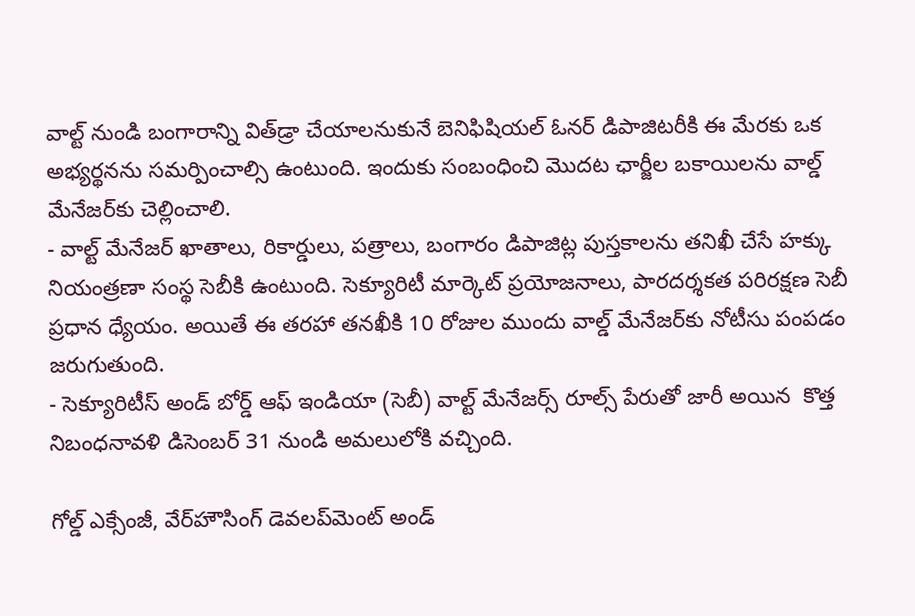వాల్ట్‌ నుండి బంగారాన్ని విత్‌డ్రా చేయాలనుకునే బెనిఫిషియల్‌ ఓనర్‌ డిపాజిటరీకి ఈ మేరకు ఒక అభ్యర్థనను సమర్పించాల్సి ఉంటుంది. ఇందుకు సంబంధించి మొదట ఛార్జీల బకాయిలను వాల్డ్‌ మేనేజర్‌కు చెల్లించాలి.
- వాల్ట్‌ మేనేజర్‌ ఖాతాలు, రికార్డులు, పత్రాలు, బంగారం డిపాజిట్ల పుస్తకాలను తనిఖీ చేసే హక్కు నియంత్రణా సంస్థ సెబీకి ఉంటుంది. సెక్యూరిటీ మార్కెట్‌ ప్రయోజనాలు, పారదర్శకత పరిరక్షణ సెబీ ప్రధాన ధ్యేయం. అయితే ఈ తరహా తనఖీకి 10 రోజుల ముందు వాల్డ్‌ మేనేజర్‌కు నోటీసు పంపడం జరుగుతుంది.
- సెక్యూరిటీస్‌ అండ్‌ బోర్డ్‌ ఆఫ్‌ ఇండియా (సెబీ) వాల్ట్‌ మేనేజర్స్‌ రూల్స్‌ పేరుతో జారీ అయిన  కొత్త నిబంధనావళి డిసెంబర్‌ 31 నుండి అమలులోకి వచ్చింది.

గోల్డ్‌ ఎక్సేంజీ, వేర్‌హౌసింగ్‌ డెవలప్‌మెంట్‌ అండ్‌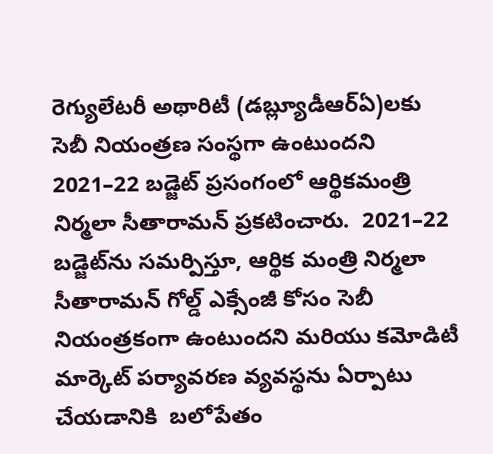రెగ్యులేటరీ అథారిటీ (డబ్ల్యూడీఆర్‌ఏ)లకు సెబీ నియంత్రణ సంస్థగా ఉంటుందని 2021–22 బడ్జెట్‌ ప్రసంగంలో ఆర్థికమంత్రి నిర్మలా సీతారామన్‌ ప్రకటించారు.  2021–22 బడ్జెట్‌ను సమర్పిస్తూ, ఆర్థిక మంత్రి నిర్మలా సీతారామన్‌ గోల్డ్‌ ఎక్సేంజీ కోసం సెబీ నియంత్రకంగా ఉంటుందని మరియు కమోడిటీ మార్కెట్‌ పర్యావరణ వ్యవస్థను ఏర్పాటు చేయడానికి  బలోపేతం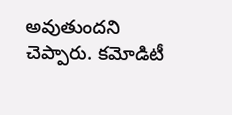అవుతుందని చెప్పారు. కమోడిటీ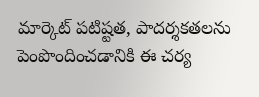మార్కెట్‌ పటిష్టత, పాదర్శకతలను పెంపొందించడానికి ఈ చర్య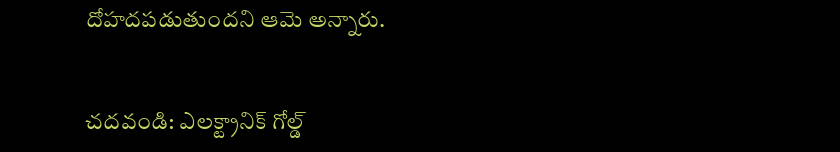దోహదపడుతుందని ఆమె అన్నారు.


చదవండి: ఎలక్ట్రానిక్‌ గోల్డ్‌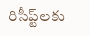రిసీప్ట్‌లకు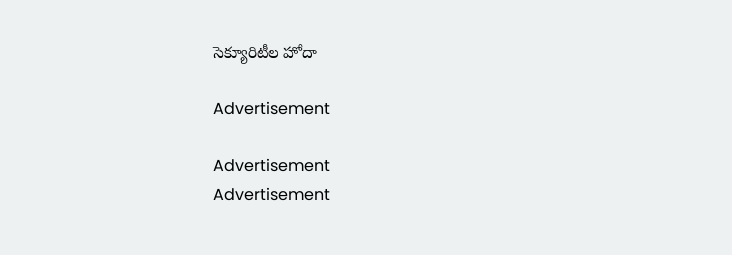సెక్యూరిటీల హోదా

Advertisement

Advertisement
Advertisement